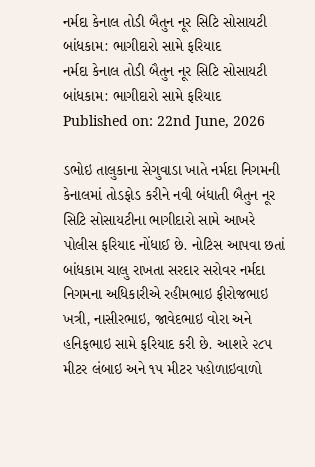નર્મદા કેનાલ તોડી બૈતુન નૂર સિટિ સોસાયટી બાંધકામ: ભાગીદારો સામે ફરિયાદ
નર્મદા કેનાલ તોડી બૈતુન નૂર સિટિ સોસાયટી બાંધકામ: ભાગીદારો સામે ફરિયાદ
Published on: 22nd June, 2026

ડભોઇ તાલુકાના સેગુવાડા ખાતે નર્મદા નિગમની કેનાલમાં તોડફોડ કરીને નવી બંધાતી બૈતુન નૂર સિટિ સોસાયટીના ભાગીદારો સામે આખરે પોલીસ ફરિયાદ નોંધાઈ છે. નોટિસ આપવા છતાં બાંધકામ ચાલુ રાખતા સરદાર સરોવર નર્મદા નિગમના અધિકારીએ રહીમભાઇ ફીરોજભાઇ ખત્રી, નાસીરભાઇ, જાવેદભાઇ વોરા અને હનિફભાઇ સામે ફરિયાદ કરી છે. આશરે ૨૮૫ મીટર લંબાઇ અને ૧૫ મીટર પહોળાઇવાળો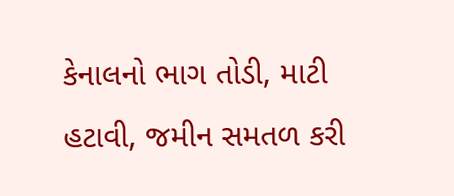કેનાલનો ભાગ તોડી, માટી હટાવી, જમીન સમતળ કરી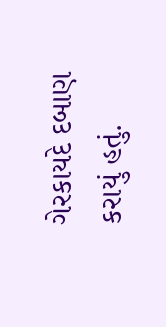ગેરકાયદે દબાણ કરાયું હતું.